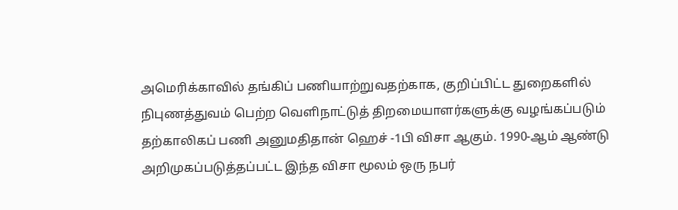அமெரிக்காவில் தங்கிப் பணியாற்றுவதற்காக, குறிப்பிட்ட துறைகளில் நிபுணத்துவம் பெற்ற வெளிநாட்டுத் திறமையாளர்களுக்கு வழங்கப்படும் தற்காலிகப் பணி அனுமதிதான் ஹெச் -1பி விசா ஆகும். 1990-ஆம் ஆண்டு அறிமுகப்படுத்தப்பட்ட இந்த விசா மூலம் ஒரு நபர்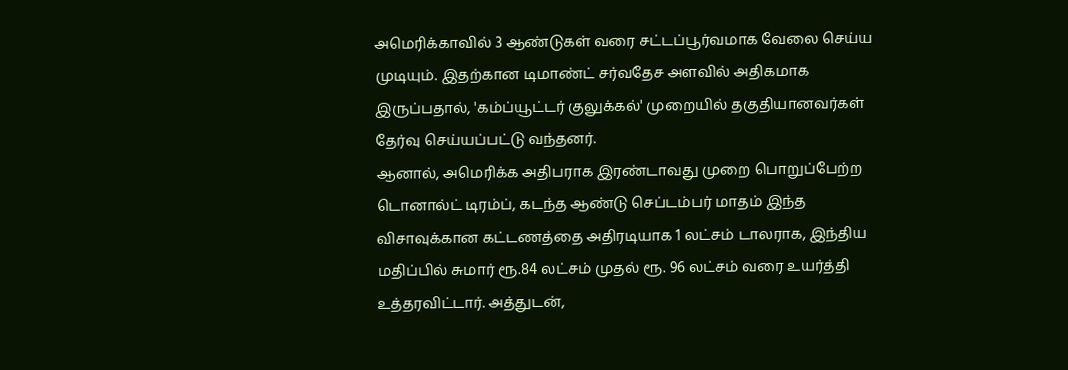அமெரிக்காவில் 3 ஆண்டுகள் வரை சட்டப்பூர்வமாக வேலை செய்ய முடியும். இதற்கான டிமாண்ட் சர்வதேச அளவில் அதிகமாக இருப்பதால், 'கம்ப்யூட்டர் குலுக்கல்' முறையில் தகுதியானவர்கள் தேர்வு செய்யப்பட்டு வந்தனர்.
ஆனால், அமெரிக்க அதிபராக இரண்டாவது முறை பொறுப்பேற்ற டொனால்ட் டிரம்ப், கடந்த ஆண்டு செப்டம்பர் மாதம் இந்த விசாவுக்கான கட்டணத்தை அதிரடியாக 1 லட்சம் டாலராக, இந்திய மதிப்பில் சுமார் ரூ.84 லட்சம் முதல் ரூ. 96 லட்சம் வரை உயர்த்தி உத்தரவிட்டார். அத்துடன்,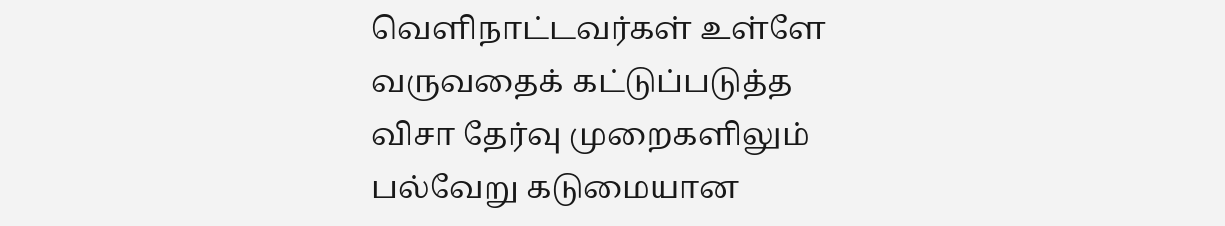வெளிநாட்டவர்கள் உள்ளே வருவதைக் கட்டுப்படுத்த விசா தேர்வு முறைகளிலும் பல்வேறு கடுமையான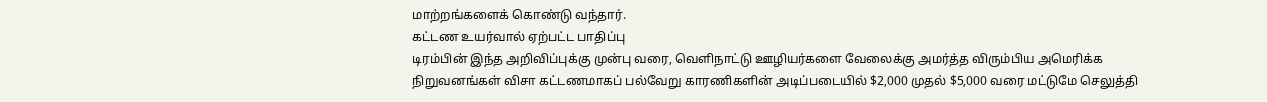மாற்றங்களைக் கொண்டு வந்தார்.
கட்டண உயர்வால் ஏற்பட்ட பாதிப்பு
டிரம்பின் இந்த அறிவிப்புக்கு முன்பு வரை, வெளிநாட்டு ஊழியர்களை வேலைக்கு அமர்த்த விரும்பிய அமெரிக்க நிறுவனங்கள் விசா கட்டணமாகப் பல்வேறு காரணிகளின் அடிப்படையில் $2,000 முதல் $5,000 வரை மட்டுமே செலுத்தி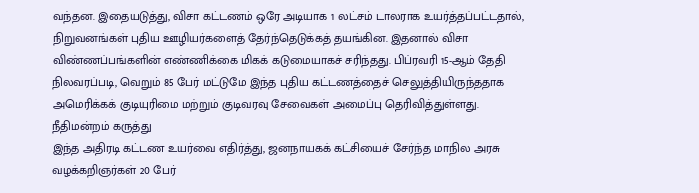வந்தன. இதையடுத்து, விசா கட்டணம் ஒரே அடியாக 1 லட்சம் டாலராக உயர்த்தப்பட்டதால், நிறுவனங்கள் புதிய ஊழியர்களைத் தேர்ந்தெடுக்கத் தயங்கின. இதனால் விசா விண்ணப்பங்களின் எண்ணிக்கை மிகக் கடுமையாகச் சரிந்தது. பிப்ரவரி 15-ஆம் தேதி நிலவரப்படி, வெறும் 85 பேர் மட்டுமே இந்த புதிய கட்டணத்தைச் செலுத்தியிருந்ததாக அமெரிக்கக் குடியுரிமை மற்றும் குடிவரவு சேவைகள் அமைப்பு தெரிவித்துள்ளது.
நீதிமன்றம் கருத்து
இந்த அதிரடி கட்டண உயர்வை எதிர்த்து, ஜனநாயகக் கட்சியைச் சேர்ந்த மாநில அரசு வழக்கறிஞர்கள் 20 பேர்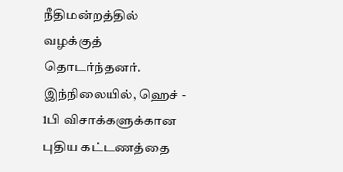நீதிமன்றத்தில் வழக்குத் தொடர்ந்தனர். இந்நிலையில், ஹெச் - 1பி விசாக்களுக்கான புதிய கட்டணத்தை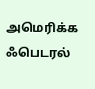அமெரிக்க ஃபெடரல்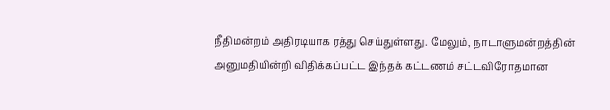நீதிமன்றம் அதிரடியாக ரத்து செய்துள்ளது. மேலும், நாடாளுமன்றத்தின் அனுமதியின்றி விதிக்கப்பட்ட இந்தக் கட்டணம் சட்டவிரோதமான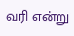வரி என்று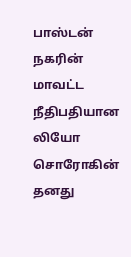பாஸ்டன் நகரின் மாவட்ட நீதிபதியான லியோ சொரோகின் தனது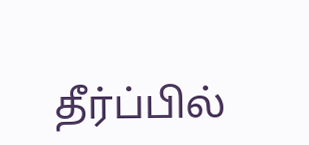தீர்ப்பில்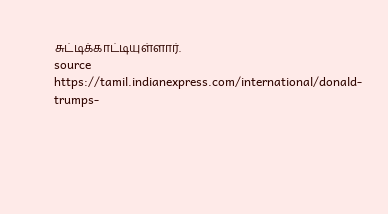சுட்டிக்காட்டியுள்ளார்.
source https://tamil.indianexpress.com/international/donald-trumps-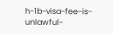h-1b-visa-fee-is-unlawful-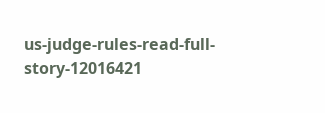us-judge-rules-read-full-story-12016421